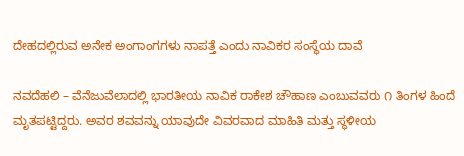ದೇಹದಲ್ಲಿರುವ ಅನೇಕ ಅಂಗಾಂಗಗಳು ನಾಪತ್ತೆ ಎಂದು ನಾವಿಕರ ಸಂಸ್ಥೆಯ ದಾವೆ

ನವದೆಹಲಿ – ವೆನೆಜುವೆಲಾದಲ್ಲಿ ಭಾರತೀಯ ನಾವಿಕ ರಾಕೇಶ ಚೌಹಾಣ ಎಂಬುವವರು ೧ ತಿಂಗಳ ಹಿಂದೆ ಮೃತಪಟ್ಟಿದ್ದರು. ಅವರ ಶವವನ್ನು ಯಾವುದೇ ವಿವರವಾದ ಮಾಹಿತಿ ಮತ್ತು ಸ್ಥಳೀಯ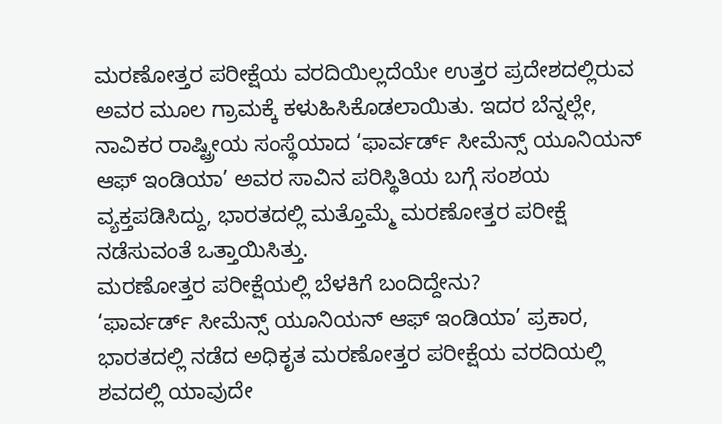ಮರಣೋತ್ತರ ಪರೀಕ್ಷೆಯ ವರದಿಯಿಲ್ಲದೆಯೇ ಉತ್ತರ ಪ್ರದೇಶದಲ್ಲಿರುವ ಅವರ ಮೂಲ ಗ್ರಾಮಕ್ಕೆ ಕಳುಹಿಸಿಕೊಡಲಾಯಿತು. ಇದರ ಬೆನ್ನಲ್ಲೇ, ನಾವಿಕರ ರಾಷ್ಟ್ರೀಯ ಸಂಸ್ಥೆಯಾದ ‘ಫಾರ್ವರ್ಡ್ ಸೀಮೆನ್ಸ್ ಯೂನಿಯನ್ ಆಫ್ ಇಂಡಿಯಾ’ ಅವರ ಸಾವಿನ ಪರಿಸ್ಥಿತಿಯ ಬಗ್ಗೆ ಸಂಶಯ ವ್ಯಕ್ತಪಡಿಸಿದ್ದು, ಭಾರತದಲ್ಲಿ ಮತ್ತೊಮ್ಮೆ ಮರಣೋತ್ತರ ಪರೀಕ್ಷೆ ನಡೆಸುವಂತೆ ಒತ್ತಾಯಿಸಿತ್ತು.
ಮರಣೋತ್ತರ ಪರೀಕ್ಷೆಯಲ್ಲಿ ಬೆಳಕಿಗೆ ಬಂದಿದ್ದೇನು?
‘ಫಾರ್ವರ್ಡ್ ಸೀಮೆನ್ಸ್ ಯೂನಿಯನ್ ಆಫ್ ಇಂಡಿಯಾ’ ಪ್ರಕಾರ, ಭಾರತದಲ್ಲಿ ನಡೆದ ಅಧಿಕೃತ ಮರಣೋತ್ತರ ಪರೀಕ್ಷೆಯ ವರದಿಯಲ್ಲಿ ಶವದಲ್ಲಿ ಯಾವುದೇ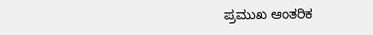ಪ್ರಮುಖ ಆಂತರಿಕ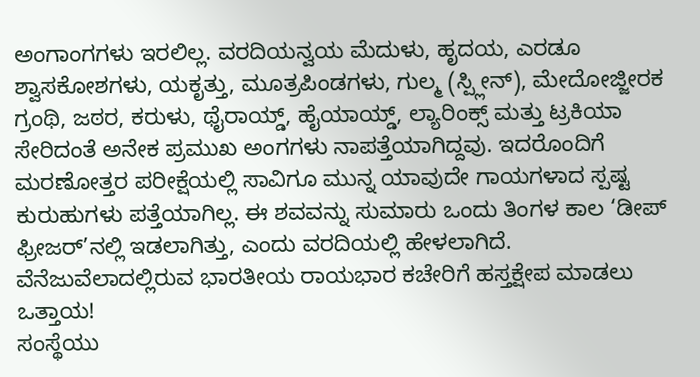ಅಂಗಾಂಗಗಳು ಇರಲಿಲ್ಲ. ವರದಿಯನ್ವಯ ಮೆದುಳು, ಹೃದಯ, ಎರಡೂ ಶ್ವಾಸಕೋಶಗಳು, ಯಕೃತ್ತು, ಮೂತ್ರಪಿಂಡಗಳು, ಗುಲ್ಮ (ಸ್ಪ್ಲೀನ್), ಮೇದೋಜ್ಜೀರಕ ಗ್ರಂಥಿ, ಜಠರ, ಕರುಳು, ಥೈರಾಯ್ಡ್, ಹೈಯಾಯ್ಡ್, ಲ್ಯಾರಿಂಕ್ಸ್ ಮತ್ತು ಟ್ರಕಿಯಾ ಸೇರಿದಂತೆ ಅನೇಕ ಪ್ರಮುಖ ಅಂಗಗಳು ನಾಪತ್ತೆಯಾಗಿದ್ದವು. ಇದರೊಂದಿಗೆ ಮರಣೋತ್ತರ ಪರೀಕ್ಷೆಯಲ್ಲಿ ಸಾವಿಗೂ ಮುನ್ನ ಯಾವುದೇ ಗಾಯಗಳಾದ ಸ್ಪಷ್ಟ ಕುರುಹುಗಳು ಪತ್ತೆಯಾಗಿಲ್ಲ. ಈ ಶವವನ್ನು ಸುಮಾರು ಒಂದು ತಿಂಗಳ ಕಾಲ ‘ಡೀಪ್ ಫ್ರೀಜರ್’ನಲ್ಲಿ ಇಡಲಾಗಿತ್ತು, ಎಂದು ವರದಿಯಲ್ಲಿ ಹೇಳಲಾಗಿದೆ.
ವೆನೆಜುವೆಲಾದಲ್ಲಿರುವ ಭಾರತೀಯ ರಾಯಭಾರ ಕಚೇರಿಗೆ ಹಸ್ತಕ್ಷೇಪ ಮಾಡಲು ಒತ್ತಾಯ!
ಸಂಸ್ಥೆಯು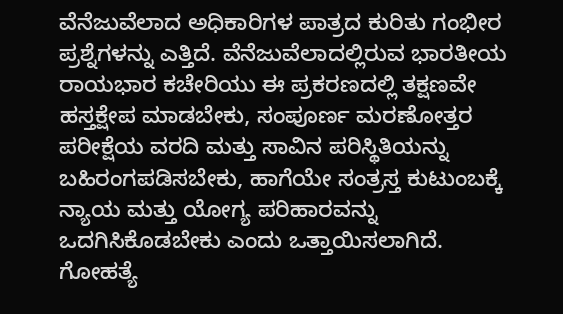ವೆನೆಜುವೆಲಾದ ಅಧಿಕಾರಿಗಳ ಪಾತ್ರದ ಕುರಿತು ಗಂಭೀರ ಪ್ರಶ್ನೆಗಳನ್ನು ಎತ್ತಿದೆ. ವೆನೆಜುವೆಲಾದಲ್ಲಿರುವ ಭಾರತೀಯ ರಾಯಭಾರ ಕಚೇರಿಯು ಈ ಪ್ರಕರಣದಲ್ಲಿ ತಕ್ಷಣವೇ ಹಸ್ತಕ್ಷೇಪ ಮಾಡಬೇಕು, ಸಂಪೂರ್ಣ ಮರಣೋತ್ತರ ಪರೀಕ್ಷೆಯ ವರದಿ ಮತ್ತು ಸಾವಿನ ಪರಿಸ್ಥಿತಿಯನ್ನು ಬಹಿರಂಗಪಡಿಸಬೇಕು, ಹಾಗೆಯೇ ಸಂತ್ರಸ್ತ ಕುಟುಂಬಕ್ಕೆ ನ್ಯಾಯ ಮತ್ತು ಯೋಗ್ಯ ಪರಿಹಾರವನ್ನು ಒದಗಿಸಿಕೊಡಬೇಕು ಎಂದು ಒತ್ತಾಯಿಸಲಾಗಿದೆ.
ಗೋಹತ್ಯೆ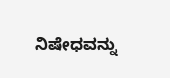ನಿಷೇಧವನ್ನು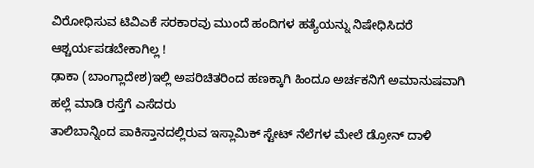ವಿರೋಧಿಸುವ ಟಿವಿಎಕೆ ಸರಕಾರವು ಮುಂದೆ ಹಂದಿಗಳ ಹತ್ಯೆಯನ್ನು ನಿಷೇಧಿಸಿದರೆ ಆಶ್ಚರ್ಯಪಡಬೇಕಾಗಿಲ್ಲ !
ಢಾಕಾ (ಬಾಂಗ್ಲಾದೇಶ)ಇಲ್ಲಿ ಅಪರಿಚಿತರಿಂದ ಹಣಕ್ಕಾಗಿ ಹಿಂದೂ ಅರ್ಚಕನಿಗೆ ಅಮಾನುಷವಾಗಿ ಹಲ್ಲೆ ಮಾಡಿ ರಸ್ತೆಗೆ ಎಸೆದರು
ತಾಲಿಬಾನ್ನಿಂದ ಪಾಕಿಸ್ತಾನದಲ್ಲಿರುವ ಇಸ್ಲಾಮಿಕ್ ಸ್ಟೇಟ್ ನೆಲೆಗಳ ಮೇಲೆ ಡ್ರೋನ್ ದಾಳಿ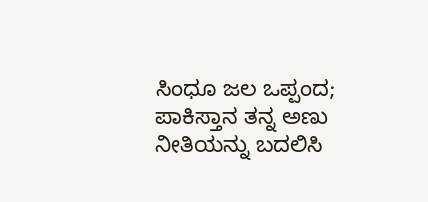ಸಿಂಧೂ ಜಲ ಒಪ್ಪಂದ; ಪಾಕಿಸ್ತಾನ ತನ್ನ ಅಣು ನೀತಿಯನ್ನು ಬದಲಿಸಿ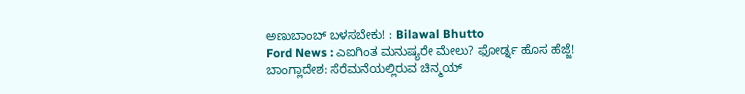ಅಣುಬಾಂಬ್ ಬಳಸಬೇಕು! : Bilawal Bhutto
Ford News : ಎಐಗಿಂತ ಮನುಷ್ಯರೇ ಮೇಲು? ಫೋರ್ಡ್ನ ಹೊಸ ಹೆಜ್ಜೆ!
ಬಾಂಗ್ಲಾದೇಶ: ಸೆರೆಮನೆಯಲ್ಲಿರುವ ಚಿನ್ಮಯ್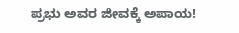ಪ್ರಭು ಅವರ ಜೀವಕ್ಕೆ ಅಪಾಯ!